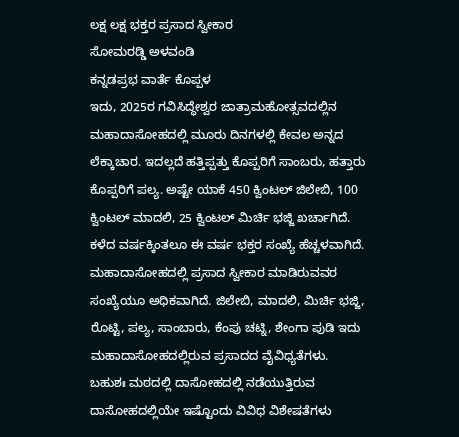ಲಕ್ಷ ಲಕ್ಷ ಭಕ್ತರ ಪ್ರಸಾದ ಸ್ವೀಕಾರ
ಸೋಮರಡ್ಡಿ ಅಳವಂಡಿ
ಕನ್ನಡಪ್ರಭ ವಾರ್ತೆ ಕೊಪ್ಪಳ
ಇದು, 2025ರ ಗವಿಸಿದ್ಧೇಶ್ವರ ಜಾತ್ರಾಮಹೋತ್ಸವದಲ್ಲಿನ ಮಹಾದಾಸೋಹದಲ್ಲಿ ಮೂರು ದಿನಗಳಲ್ಲಿ ಕೇವಲ ಅನ್ನದ ಲೆಕ್ಕಾಚಾರ. ಇದಲ್ಲದೆ ಹತ್ತಿಪ್ಪತ್ತು ಕೊಪ್ಪರಿಗೆ ಸಾಂಬರು, ಹತ್ತಾರು ಕೊಪ್ಪರಿಗೆ ಪಲ್ಯ. ಅಷ್ಟೇ ಯಾಕೆ 450 ಕ್ವಿಂಟಲ್ ಜಿಲೇಬಿ, 100 ಕ್ವಿಂಟಲ್ ಮಾದಲಿ, 25 ಕ್ವಿಂಟಲ್ ಮಿರ್ಚಿ ಭಜ್ಜಿ ಖರ್ಚಾಗಿದೆ.
ಕಳೆದ ವರ್ಷಕ್ಕಿಂತಲೂ ಈ ವರ್ಷ ಭಕ್ತರ ಸಂಖ್ಯೆ ಹೆಚ್ಚಳವಾಗಿದೆ. ಮಹಾದಾಸೋಹದಲ್ಲಿ ಪ್ರಸಾದ ಸ್ವೀಕಾರ ಮಾಡಿರುವವರ ಸಂಖ್ಯೆಯೂ ಅಧಿಕವಾಗಿದೆ. ಜಿಲೇಬಿ, ಮಾದಲಿ, ಮಿರ್ಚಿ ಭಜ್ಜಿ, ರೊಟ್ಟಿ, ಪಲ್ಯ, ಸಾಂಬಾರು, ಕೆಂಪು ಚಟ್ನಿ, ಶೇಂಗಾ ಪುಡಿ ಇದು ಮಹಾದಾಸೋಹದಲ್ಲಿರುವ ಪ್ರಸಾದದ ವೈವಿಧ್ಯತೆಗಳು. ಬಹುಶಃ ಮಠದಲ್ಲಿ ದಾಸೋಹದಲ್ಲಿ ನಡೆಯುತ್ತಿರುವ ದಾಸೋಹದಲ್ಲಿಯೇ ಇಷ್ಟೊಂದು ವಿವಿಧ ವಿಶೇಷತೆಗಳು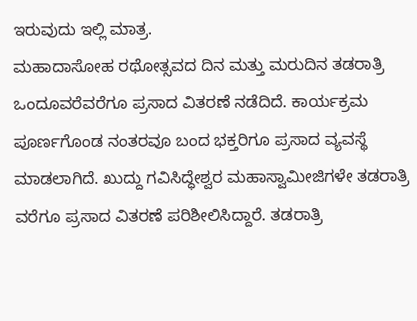ಇರುವುದು ಇಲ್ಲಿ ಮಾತ್ರ.
ಮಹಾದಾಸೋಹ ರಥೋತ್ಸವದ ದಿನ ಮತ್ತು ಮರುದಿನ ತಡರಾತ್ರಿ ಒಂದೂವರೆವರೆಗೂ ಪ್ರಸಾದ ವಿತರಣೆ ನಡೆದಿದೆ. ಕಾರ್ಯಕ್ರಮ ಪೂರ್ಣಗೊಂಡ ನಂತರವೂ ಬಂದ ಭಕ್ತರಿಗೂ ಪ್ರಸಾದ ವ್ಯವಸ್ಥೆ ಮಾಡಲಾಗಿದೆ. ಖುದ್ದು ಗವಿಸಿದ್ಧೇಶ್ವರ ಮಹಾಸ್ವಾಮೀಜಿಗಳೇ ತಡರಾತ್ರಿ ವರೆಗೂ ಪ್ರಸಾದ ವಿತರಣೆ ಪರಿಶೀಲಿಸಿದ್ದಾರೆ. ತಡರಾತ್ರಿ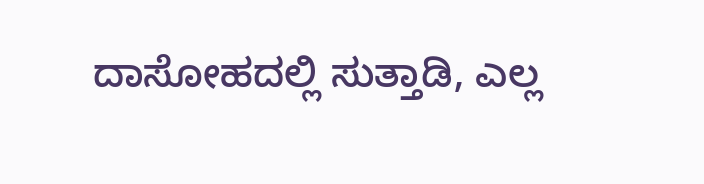ದಾಸೋಹದಲ್ಲಿ ಸುತ್ತಾಡಿ, ಎಲ್ಲ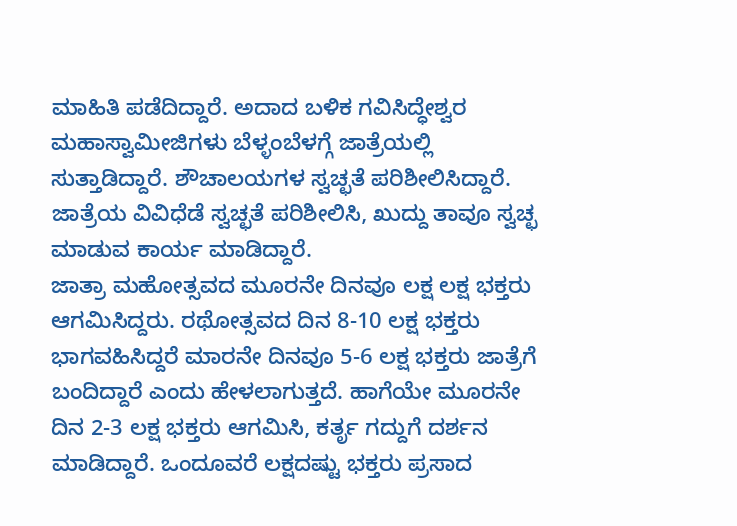ಮಾಹಿತಿ ಪಡೆದಿದ್ದಾರೆ. ಅದಾದ ಬಳಿಕ ಗವಿಸಿದ್ಧೇಶ್ವರ ಮಹಾಸ್ವಾಮೀಜಿಗಳು ಬೆಳ್ಳಂಬೆಳಗ್ಗೆ ಜಾತ್ರೆಯಲ್ಲಿ ಸುತ್ತಾಡಿದ್ದಾರೆ. ಶೌಚಾಲಯಗಳ ಸ್ವಚ್ಛತೆ ಪರಿಶೀಲಿಸಿದ್ದಾರೆ. ಜಾತ್ರೆಯ ವಿವಿಧೆಡೆ ಸ್ವಚ್ಛತೆ ಪರಿಶೀಲಿಸಿ, ಖುದ್ದು ತಾವೂ ಸ್ವಚ್ಛ ಮಾಡುವ ಕಾರ್ಯ ಮಾಡಿದ್ದಾರೆ.
ಜಾತ್ರಾ ಮಹೋತ್ಸವದ ಮೂರನೇ ದಿನವೂ ಲಕ್ಷ ಲಕ್ಷ ಭಕ್ತರು ಆಗಮಿಸಿದ್ದರು. ರಥೋತ್ಸವದ ದಿನ 8-10 ಲಕ್ಷ ಭಕ್ತರು ಭಾಗವಹಿಸಿದ್ದರೆ ಮಾರನೇ ದಿನವೂ 5-6 ಲಕ್ಷ ಭಕ್ತರು ಜಾತ್ರೆಗೆ ಬಂದಿದ್ದಾರೆ ಎಂದು ಹೇಳಲಾಗುತ್ತದೆ. ಹಾಗೆಯೇ ಮೂರನೇ ದಿನ 2-3 ಲಕ್ಷ ಭಕ್ತರು ಆಗಮಿಸಿ, ಕರ್ತೃ ಗದ್ದುಗೆ ದರ್ಶನ ಮಾಡಿದ್ದಾರೆ. ಒಂದೂವರೆ ಲಕ್ಷದಷ್ಟು ಭಕ್ತರು ಪ್ರಸಾದ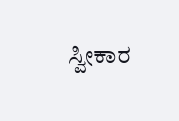ಸ್ವೀಕಾರ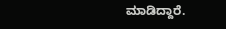ಮಾಡಿದ್ದಾರೆ.